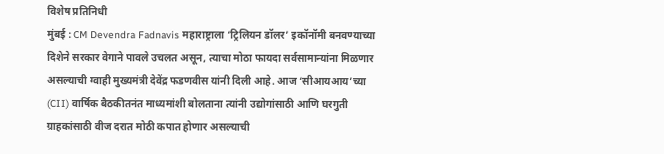विशेष प्रतिनिधी
मुंबई : CM Devendra Fadnavis महाराष्ट्राला ‘ट्रिलियन डॉलर’ इकॉनॉमी बनवण्याच्या दिशेने सरकार वेगाने पावले उचलत असून, त्याचा मोठा फायदा सर्वसामान्यांना मिळणार असल्याची ग्वाही मुख्यमंत्री देवेंद्र फडणवीस यांनी दिली आहे. आज ‘सीआयआय’च्या (CII) वार्षिक बैठकीतनंत माध्यमांशी बोलताना त्यांनी उद्योगांसाठी आणि घरगुती ग्राहकांसाठी वीज दरात मोठी कपात होणार असल्याची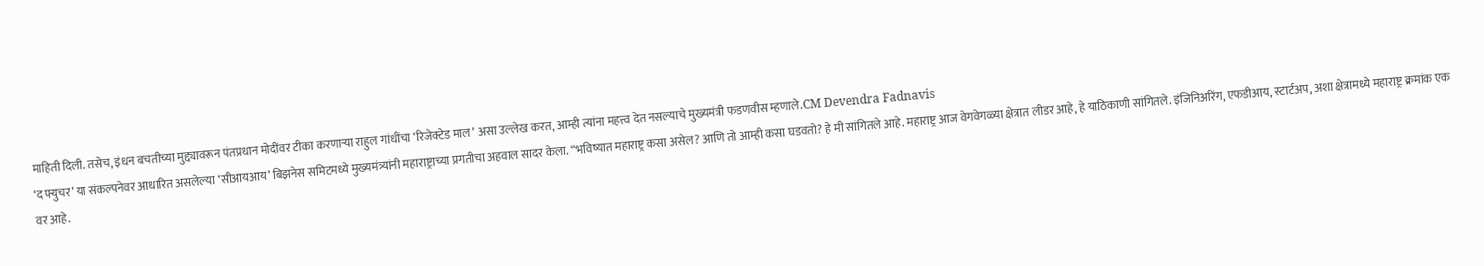माहिती दिली. तसेच, इंधन बचतीच्या मुद्द्यावरून पंतप्रधान मोदींवर टीका करणाऱ्या राहुल गांधींचा ‘रिजेक्टेड माल’ असा उल्लेख करत, आम्ही त्यांना महत्त्व देत नसल्याचे मुख्यमंत्री फडणवीस म्हणाले.CM Devendra Fadnavis
‘द फ्युचर’ या संकल्पनेवर आधारित असलेल्या ‘सीआयआय’ बिझनेस समिटमध्ये मुख्यमंत्र्यांनी महाराष्ट्राच्या प्रगतीचा अहवाल सादर केला. “भविष्यात महाराष्ट्र कसा असेल? आणि तो आम्ही कसा घडवतो? हे मी सांगितले आहे. महाराष्ट्र आज वेगवेगळ्या क्षेत्रात लीडर आहे, हे याठिकाणी सांगितले. इंजिनिअरिंग, एफडीआय, स्टार्टअप, अशा क्षेत्रामध्ये महाराष्ट्र क्रमांक एक वर आहे.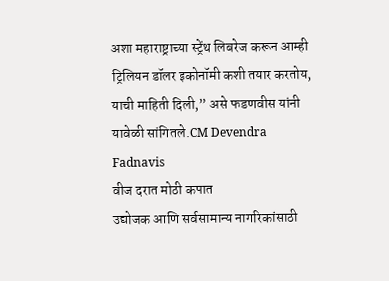अशा महाराष्ट्राच्या स्ट्रेंथ लिबरेज करून आम्ही ट्रिलियन डॉलर इकोनॉमी कशी तयार करतोय, याची माहिती दिली,” असे फडणवीस यांनी यावेळी सांगितले.CM Devendra Fadnavis
वीज दरात मोठी कपात
उद्योजक आणि सर्वसामान्य नागरिकांसाठी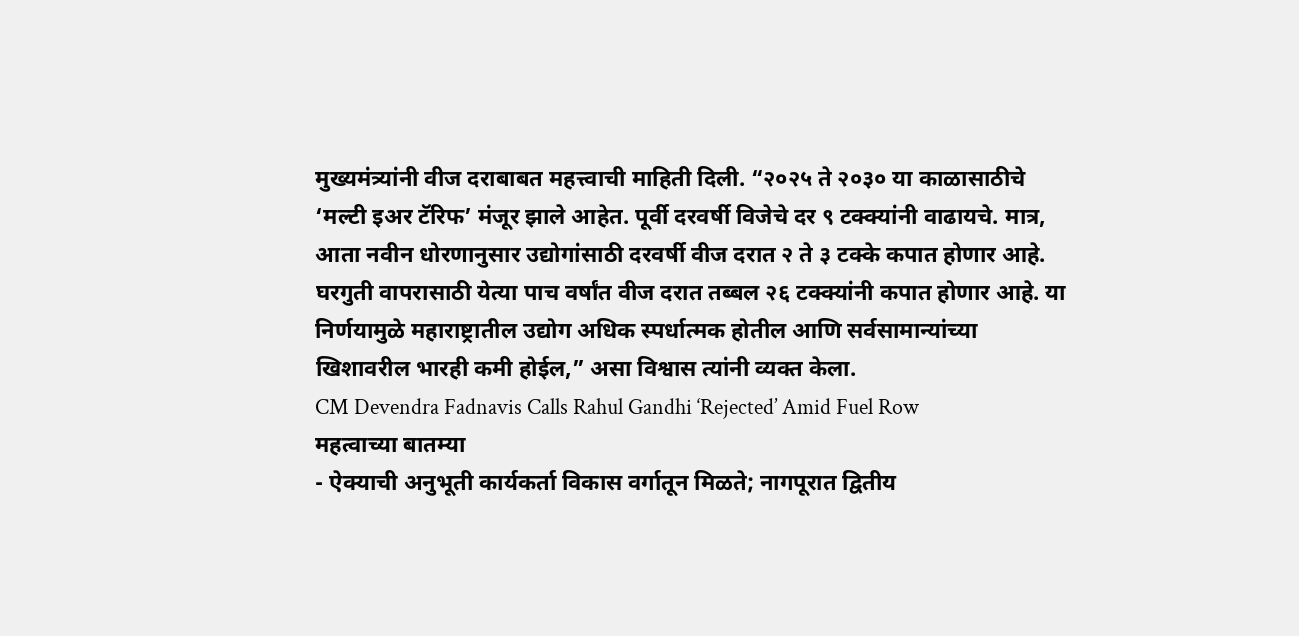मुख्यमंत्र्यांनी वीज दराबाबत महत्त्वाची माहिती दिली. “२०२५ ते २०३० या काळासाठीचे ‘मल्टी इअर टॅरिफ’ मंजूर झाले आहेत. पूर्वी दरवर्षी विजेचे दर ९ टक्क्यांनी वाढायचे. मात्र, आता नवीन धोरणानुसार उद्योगांसाठी दरवर्षी वीज दरात २ ते ३ टक्के कपात होणार आहे. घरगुती वापरासाठी येत्या पाच वर्षांत वीज दरात तब्बल २६ टक्क्यांनी कपात होणार आहे. या निर्णयामुळे महाराष्ट्रातील उद्योग अधिक स्पर्धात्मक होतील आणि सर्वसामान्यांच्या खिशावरील भारही कमी होईल,” असा विश्वास त्यांनी व्यक्त केला.
CM Devendra Fadnavis Calls Rahul Gandhi ‘Rejected’ Amid Fuel Row
महत्वाच्या बातम्या
- ऐक्याची अनुभूती कार्यकर्ता विकास वर्गातून मिळते; नागपूरात द्वितीय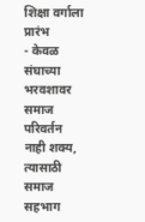शिक्षा वर्गाला प्रारंभ
- केवळ संघाच्या भरवशावर समाज परिवर्तन नाही शक्य, त्यासाठी समाज सहभाग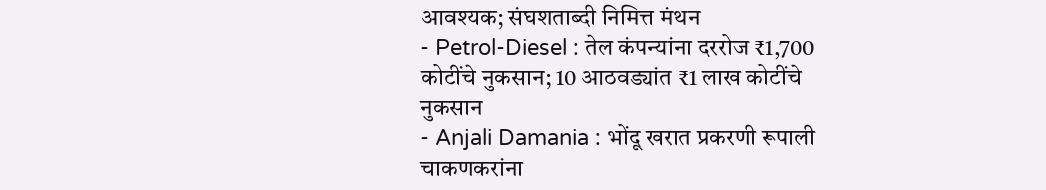आवश्यक; संघशताब्दी निमित्त मंथन
- Petrol-Diesel : तेल कंपन्यांना दररोज ₹1,700 कोटींचे नुकसान; 10 आठवड्यांत ₹1 लाख कोटींचे नुकसान
- Anjali Damania : भोंदू खरात प्रकरणी रूपाली चाकणकरांना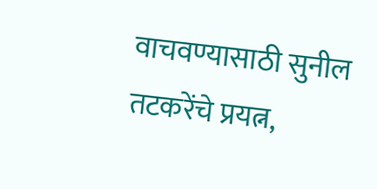वाचवण्यासाठी सुनील तटकरेंचे प्रयत्न,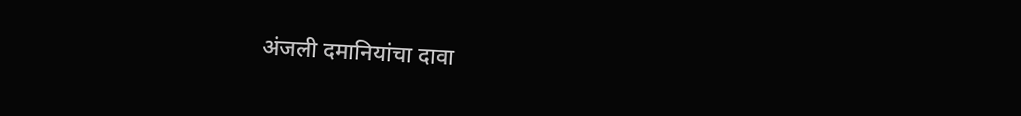अंजली दमानियांचा दावा